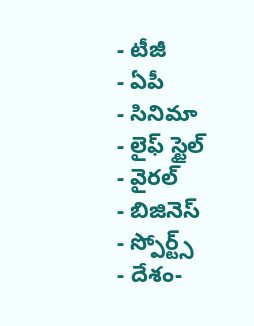- టీజీ
- ఏపీ
- సినిమా
- లైఫ్ స్టైల్
- వైరల్
- బిజినెస్
- స్పోర్ట్స్
- దేశం-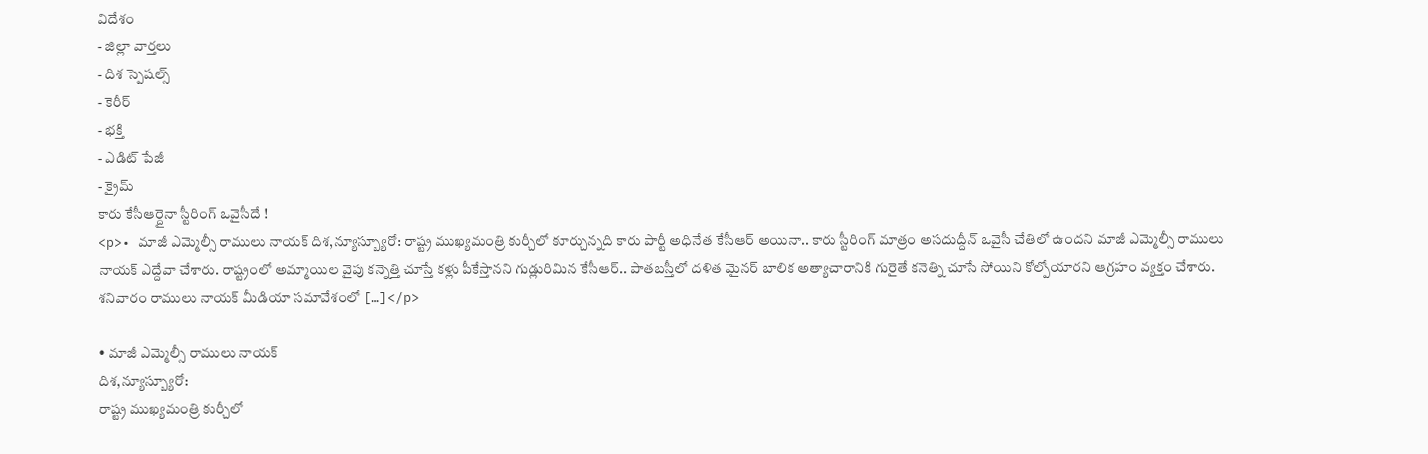విదేశం
- జిల్లా వార్తలు
- దిశ స్పెషల్స్
- కెరీర్
- భక్తి
- ఎడిట్ పేజీ
- క్రైమ్
కారు కేసీఆర్దైనా స్టీరింగ్ ఒవైసీదే !
<p>• మాజీ ఎమ్మెల్సీ రాములు నాయక్ దిశ,న్యూస్బ్యూరో: రాష్ట్ర ముఖ్యమంత్రి కుర్చీలో కూర్చున్నది కారు పార్టీ అధినేత కేసీఆర్ అయినా.. కారు స్టీరింగ్ మాత్రం అసదుద్దీన్ ఒవైసీ చేతిలో ఉందని మాజీ ఎమ్మెల్సీ రాములు నాయక్ ఎద్దేవా చేశారు. రాష్ట్రంలో అమ్మాయిల వైపు కన్నెత్తి చూస్తే కళ్లు పీకేస్తానని గుడ్లురిమిన కేసీఆర్.. పాతబస్తీలో దళిత మైనర్ బాలిక అత్యాచారానికి గురైతే కనెత్ని చూసే సోయిని కోల్పోయారని ఆగ్రహం వ్యక్తం చేశారు. శనివారం రాములు నాయక్ మీడియా సమావేశంలో […]</p>

• మాజీ ఎమ్మెల్సీ రాములు నాయక్
దిశ,న్యూస్బ్యూరో:
రాష్ట్ర ముఖ్యమంత్రి కుర్చీలో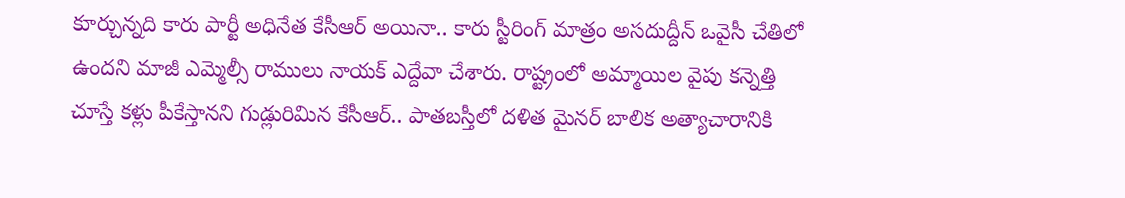కూర్చున్నది కారు పార్టీ అధినేత కేసీఆర్ అయినా.. కారు స్టీరింగ్ మాత్రం అసదుద్దీన్ ఒవైసీ చేతిలో ఉందని మాజీ ఎమ్మెల్సీ రాములు నాయక్ ఎద్దేవా చేశారు. రాష్ట్రంలో అమ్మాయిల వైపు కన్నెత్తి చూస్తే కళ్లు పీకేస్తానని గుడ్లురిమిన కేసీఆర్.. పాతబస్తీలో దళిత మైనర్ బాలిక అత్యాచారానికి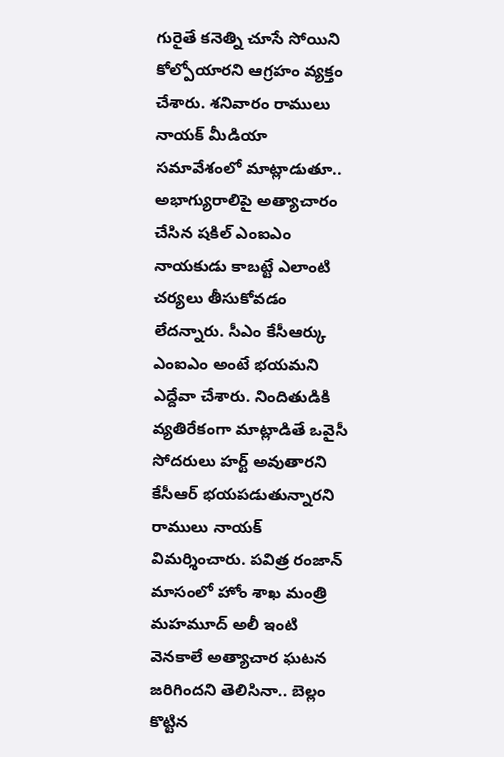గురైతే కనెత్ని చూసే సోయిని కోల్పోయారని ఆగ్రహం వ్యక్తం చేశారు. శనివారం రాములు నాయక్ మీడియా సమావేశంలో మాట్లాడుతూ.. అభాగ్యురాలిపై అత్యాచారం చేసిన షకిల్ ఎంఐఎం నాయకుడు కాబట్టే ఎలాంటి చర్యలు తీసుకోవడం లేదన్నారు. సీఎం కేసీఆర్కు ఎంఐఎం అంటే భయమని ఎద్దేవా చేశారు. నిందితుడికి వ్యతిరేకంగా మాట్లాడితే ఒవైసీ సోదరులు హర్ట్ అవుతారని కేసీఆర్ భయపడుతున్నారని రాములు నాయక్ విమర్శించారు. పవిత్ర రంజాన్ మాసంలో హోం శాఖ మంత్రి మహమూద్ అలీ ఇంటి వెనకాలే అత్యాచార ఘటన జరిగిందని తెలిసినా.. బెల్లం కొట్టిన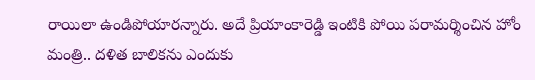రాయిలా ఉండిపోయారన్నారు. అదే ప్రియాంకారెడ్డి ఇంటికి పోయి పరామర్శించిన హోం మంత్రి.. దళిత బాలికను ఎందుకు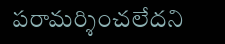పరామర్శించలేదని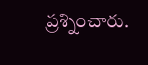ప్రశ్నించారు.